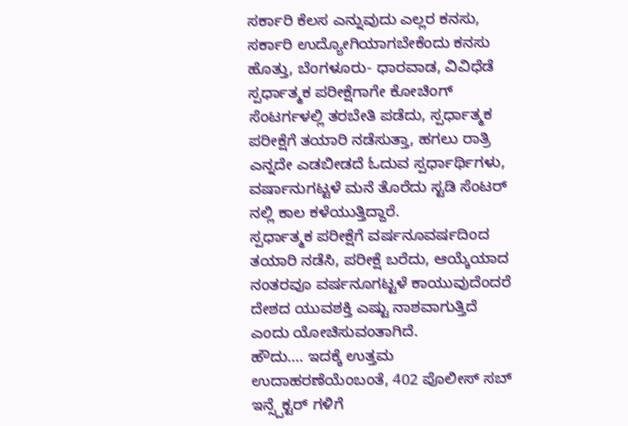ಸರ್ಕಾರಿ ಕೆಲಸ ಎನ್ನುವುದು ಎಲ್ಲರ ಕನಸು, ಸರ್ಕಾರಿ ಉದ್ಯೋಗಿಯಾಗಬೇಕೆಂದು ಕನಸು ಹೊತ್ತು, ಬೆಂಗಳೂರು- ಧಾರವಾಡ, ವಿವಿಧೆಡೆ ಸ್ಪರ್ಧಾತ್ಮಕ ಪರೀಕ್ಷೆಗಾಗೇ ಕೋಚಿಂಗ್ ಸೆಂಟರ್ಗಳಲ್ಲಿ ತರಬೇತಿ ಪಡೆದು, ಸ್ಪರ್ಧಾತ್ಮಕ ಪರೀಕ್ಷೆಗೆ ತಯಾರಿ ನಡೆಸುತ್ತಾ, ಹಗಲು ರಾತ್ರಿ ಎನ್ನದೇ ಎಡಬೀಡದೆ ಓದುವ ಸ್ಪರ್ಧಾರ್ಥಿಗಳು, ವರ್ಷಾನುಗಟ್ಟಳೆ ಮನೆ ತೊರೆದು ಸ್ಟಡಿ ಸೆಂಟರ್ ನಲ್ಲಿ ಕಾಲ ಕಳೆಯುತ್ತಿದ್ದಾರೆ.
ಸ್ಪರ್ಧಾತ್ಮಕ ಪರೀಕ್ಷೆಗೆ ವರ್ಷನೂವರ್ಷದಿಂದ ತಯಾರಿ ನಡೆಸಿ, ಪರೀಕ್ಷೆ ಬರೆದು, ಆಯ್ಕೆಯಾದ ನಂತರವೂ ವರ್ಷನೂಗಟ್ಟಳೆ ಕಾಯುವುದೆಂದರೆ ದೇಶದ ಯುವಶಕ್ತಿ ಎಷ್ಟು ನಾಶವಾಗುತ್ತಿದೆ ಎಂದು ಯೋಚಿಸುವಂತಾಗಿದೆ.
ಹೌದು…. ಇದಕ್ಕೆ ಉತ್ತಮ ಉದಾಹರಣೆಯೆಂಬಂತೆ, 402 ಪೊಲೀಸ್ ಸಬ್ ಇನ್ಸ್ಪೆಕ್ಟರ್ ಗಳಿಗೆ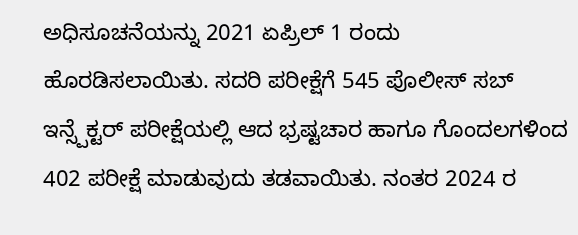ಅಧಿಸೂಚನೆಯನ್ನು 2021 ಏಪ್ರಿಲ್ 1 ರಂದು ಹೊರಡಿಸಲಾಯಿತು. ಸದರಿ ಪರೀಕ್ಷೆಗೆ 545 ಪೊಲೀಸ್ ಸಬ್ ಇನ್ಸ್ಪೆಕ್ಟರ್ ಪರೀಕ್ಷೆಯಲ್ಲಿ ಆದ ಭ್ರಷ್ಟಚಾರ ಹಾಗೂ ಗೊಂದಲಗಳಿಂದ 402 ಪರೀಕ್ಷೆ ಮಾಡುವುದು ತಡವಾಯಿತು. ನಂತರ 2024 ರ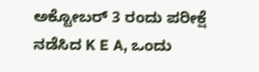ಅಕ್ಟೋಬರ್ 3 ರಂದು ಪರೀಕ್ಷೆ ನಡೆಸಿದ K E A, ಒಂದು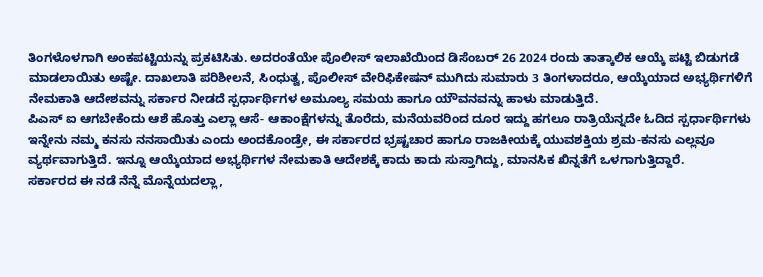ತಿಂಗಳೊಳಗಾಗಿ ಅಂಕಪಟ್ಟಿಯನ್ನು ಪ್ರಕಟಿಸಿತು. ಅದರಂತೆಯೇ ಪೊಲೀಸ್ ಇಲಾಖೆಯಿಂದ ಡಿಸೆಂಬರ್ 26 2024 ರಂದು ತಾತ್ಕಾಲಿಕ ಆಯ್ಕೆ ಪಟ್ಟಿ ಬಿಡುಗಡೆ ಮಾಡಲಾಯಿತು ಅಷ್ಟೇ. ದಾಖಲಾತಿ ಪರಿಶೀಲನೆ, ಸಿಂಧುತ್ವ, ಪೊಲೀಸ್ ವೇರಿಫಿಕೇಷನ್ ಮುಗಿದು ಸುಮಾರು 3 ತಿಂಗಳಾದರೂ, ಆಯ್ಕೆಯಾದ ಅಭ್ಯರ್ಥಿಗಳಿಗೆ ನೇಮಕಾತಿ ಆದೇಶವನ್ನು ಸರ್ಕಾರ ನೀಡದೆ ಸ್ಪರ್ಧಾರ್ಥಿಗಳ ಅಮೂಲ್ಯ ಸಮಯ ಹಾಗೂ ಯೌವನವನ್ನು ಹಾಳು ಮಾಡುತ್ತಿದೆ.
ಪಿಎಸ್ ಐ ಆಗಬೇಕೆಂದು ಆಶೆ ಹೊತ್ತು ಎಲ್ಲಾ ಆಸೆ- ಆಕಾಂಕ್ಷೆಗಳನ್ನು ತೊರೆದು, ಮನೆಯವರಿಂದ ದೂರ ಇದ್ದು ಹಗಲೂ ರಾತ್ರಿಯೆನ್ನದೇ ಓದಿದ ಸ್ಪರ್ಧಾರ್ಥಿಗಳು ಇನ್ನೇನು ನಮ್ಮ ಕನಸು ನನಸಾಯಿತು ಎಂದು ಅಂದಕೊಂಡ್ರೇ, ಈ ಸರ್ಕಾರದ ಭ್ರಷ್ಟಚಾರ ಹಾಗೂ ರಾಜಕೀಯಕ್ಕೆ ಯುವಶಕ್ತಿಯ ಶ್ರಮ-ಕನಸು ಎಲ್ಲವೂ ವ್ಯರ್ಥವಾಗುತ್ತಿದೆ. ಇನ್ನೂ ಆಯ್ಕೆಯಾದ ಅಭ್ಯರ್ಥಿಗಳ ನೇಮಕಾತಿ ಆದೇಶಕ್ಕೆ ಕಾದು ಕಾದು ಸುಸ್ತಾಗಿದ್ದು, ಮಾನಸಿಕ ಖಿನ್ನತೆಗೆ ಒಳಗಾಗುತ್ತಿದ್ದಾರೆ.
ಸರ್ಕಾರದ ಈ ನಡೆ ನೆನ್ನೆ ಮೊನ್ನೆಯದಲ್ಲಾ,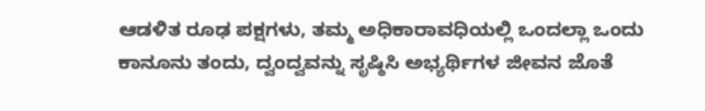ಆಡಳಿತ ರೂಢ ಪಕ್ಷಗಳು, ತಮ್ಮ ಅಧಿಕಾರಾವಧಿಯಲ್ಲಿ ಒಂದಲ್ಲಾ ಒಂದು ಕಾನೂನು ತಂದು, ದ್ವಂದ್ವವನ್ನು ಸೃಷ್ಠಿಸಿ ಅಭ್ಯರ್ಥಿಗಳ ಜೀವನ ಜೊತೆ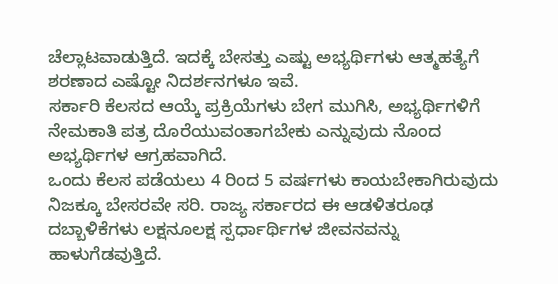ಚೆಲ್ಲಾಟವಾಡುತ್ತಿದೆ. ಇದಕ್ಕೆ ಬೇಸತ್ತು ಎಷ್ಟು ಅಭ್ಯರ್ಥಿಗಳು ಆತ್ಮಹತ್ಯೆಗೆ ಶರಣಾದ ಎಷ್ಟೋ ನಿದರ್ಶನಗಳೂ ಇವೆ.
ಸರ್ಕಾರಿ ಕೆಲಸದ ಆಯ್ಕೆ ಪ್ರಕ್ರಿಯೆಗಳು ಬೇಗ ಮುಗಿಸಿ, ಅಭ್ಯರ್ಥಿಗಳಿಗೆ ನೇಮಕಾತಿ ಪತ್ರ ದೊರೆಯುವಂತಾಗಬೇಕು ಎನ್ನುವುದು ನೊಂದ ಅಭ್ಯರ್ಥಿಗಳ ಆಗ್ರಹವಾಗಿದೆ.
ಒಂದು ಕೆಲಸ ಪಡೆಯಲು 4 ರಿಂದ 5 ವರ್ಷಗಳು ಕಾಯಬೇಕಾಗಿರುವುದು ನಿಜಕ್ಕೂ ಬೇಸರವೇ ಸರಿ. ರಾಜ್ಯ ಸರ್ಕಾರದ ಈ ಆಡಳಿತರೂಢ ದಬ್ಬಾಳಿಕೆಗಳು ಲಕ್ಷನೂಲಕ್ಷ ಸ್ಪರ್ಧಾರ್ಥಿಗಳ ಜೀವನವನ್ನು ಹಾಳುಗೆಡವುತ್ತಿದೆ.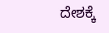ದೇಶಕ್ಕೆ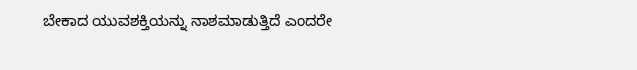ಬೇಕಾದ ಯುವಶಕ್ತಿಯನ್ನು ನಾಶಮಾಡುತ್ತಿದೆ ಎಂದರೇ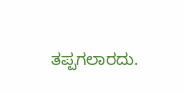ತಪ್ಪಗಲಾರದು.